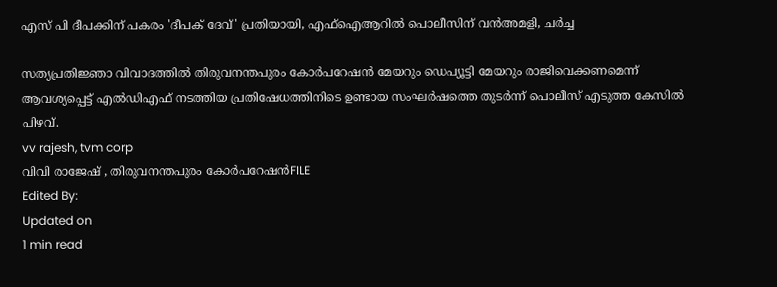എസ് പി ദീപക്കിന് പകരം 'ദീപക് ദേവ്' പ്രതിയായി, എഫ്‌ഐആറില്‍ പൊലീസിന് വന്‍അമളി, ചര്‍ച്ച

സത്യപ്രതിജ്ഞാ വിവാദത്തില്‍ തിരുവനന്തപുരം കോര്‍പറേഷന്‍ മേയറും ഡെപ്യൂട്ടി മേയറും രാജിവെക്കണമെന്ന് ആവശ്യപ്പെട്ട് എല്‍ഡിഎഫ് നടത്തിയ പ്രതിഷേധത്തിനിടെ ഉണ്ടായ സംഘര്‍ഷത്തെ തുടര്‍ന്ന് പൊലീസ് എടുത്ത കേസില്‍ പിഴവ്.
vv rajesh, tvm corp
വിവി രാജേഷ് , തിരുവനന്തപുരം കോര്‍പറേഷന്‍FILE
Edited By:
Updated on
1 min read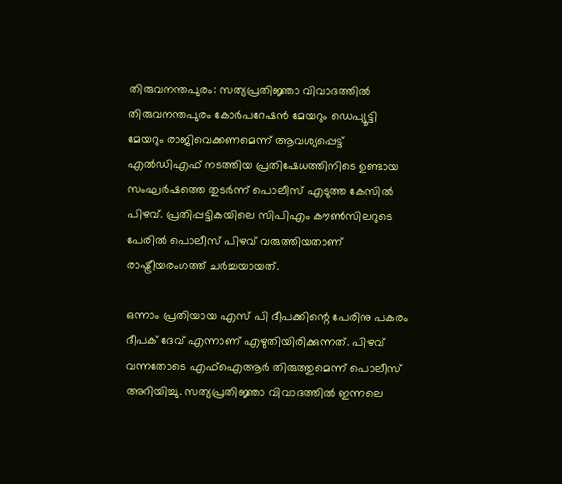തിരുവനന്തപുരം: സത്യപ്രതിജ്ഞാ വിവാദത്തില്‍ തിരുവനന്തപുരം കോര്‍പറേഷന്‍ മേയറും ഡെപ്യൂട്ടി മേയറും രാജിവെക്കണമെന്ന് ആവശ്യപ്പെട്ട് എല്‍ഡിഎഫ് നടത്തിയ പ്രതിഷേധത്തിനിടെ ഉണ്ടായ സംഘര്‍ഷത്തെ തുടര്‍ന്ന് പൊലീസ് എടുത്ത കേസില്‍ പിഴവ്. പ്രതിപ്പട്ടികയിലെ സിപിഎം കൗണ്‍സിലറുടെ പേരില്‍ പൊലീസ് പിഴവ് വരുത്തിയതാണ് രാഷ്ട്രീയരംഗത്ത് ചര്‍ച്ചയായത്.

ഒന്നാം പ്രതിയായ എസ് പി ദീപക്കിന്റെ പേരിനു പകരം ദീപക് ദേവ് എന്നാണ് എഴുതിയിരിക്കുന്നത്. പിഴവ് വന്നതോടെ എഫ്ഐആര്‍ തിരുത്തുമെന്ന് പൊലീസ് അറിയിച്ചു. സത്യപ്രതിജ്ഞാ വിവാദത്തില്‍ ഇന്നലെ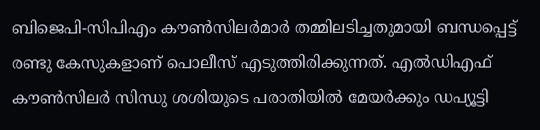ബിജെപി-സിപിഎം കൗണ്‍സിലര്‍മാര്‍ തമ്മിലടിച്ചതുമായി ബന്ധപ്പെട്ട് രണ്ടു കേസുകളാണ് പൊലീസ് എടുത്തിരിക്കുന്നത്. എല്‍ഡിഎഫ് കൗണ്‍സിലര്‍ സിന്ധു ശശിയുടെ പരാതിയില്‍ മേയര്‍ക്കും ഡപ്യൂട്ടി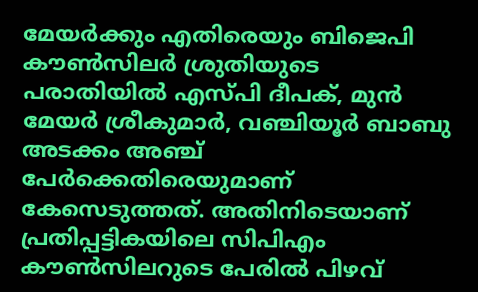മേയര്‍ക്കും എതിരെയും ബിജെപി കൗണ്‍സിലര്‍ ശ്രുതിയുടെ പരാതിയില്‍ എസ്പി ദീപക്, മുന്‍ മേയര്‍ ശ്രീകുമാര്‍, വഞ്ചിയൂര്‍ ബാബു അടക്കം അഞ്ച് പേര്‍ക്കെതിരെയുമാണ് കേസെടുത്തത്. അതിനിടെയാണ് പ്രതിപ്പട്ടികയിലെ സിപിഎം കൗണ്‍സിലറുടെ പേരില്‍ പിഴവ്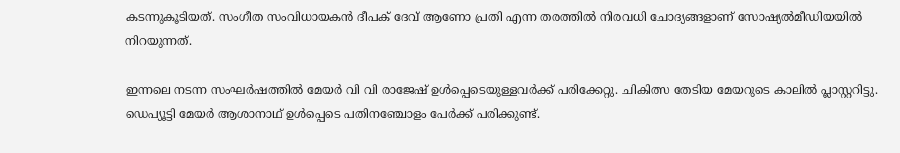കടന്നുകൂടിയത്. സംഗീത സംവിധായകന്‍ ദീപക് ദേവ് ആണോ പ്രതി എന്ന തരത്തില്‍ നിരവധി ചോദ്യങ്ങളാണ് സോഷ്യല്‍മീഡിയയില്‍ നിറയുന്നത്.

ഇന്നലെ നടന്ന സംഘര്‍ഷത്തില്‍ മേയര്‍ വി വി രാജേഷ് ഉള്‍പ്പെടെയുള്ളവര്‍ക്ക് പരിക്കേറ്റു. ചികിത്സ തേടിയ മേയറുടെ കാലില്‍ പ്ലാസ്റ്ററിട്ടു. ഡെപ്യൂട്ടി മേയര്‍ ആശാനാഥ് ഉള്‍പ്പെടെ പതിനഞ്ചോളം പേര്‍ക്ക് പരിക്കുണ്ട്.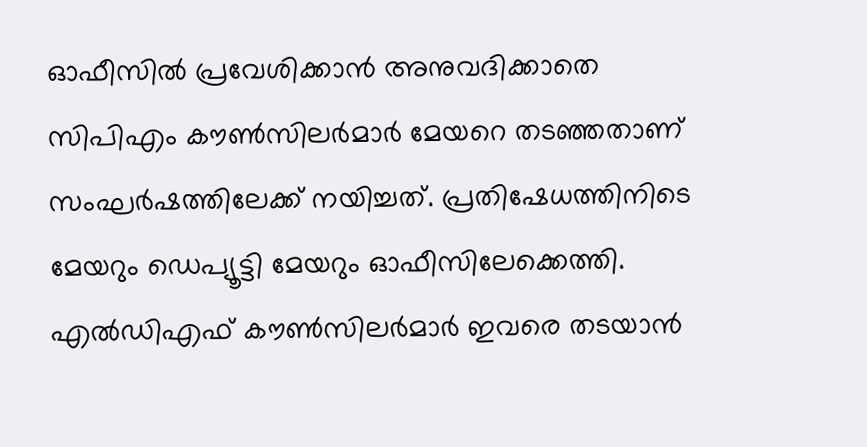ഓഫീസില്‍ പ്രവേശിക്കാന്‍ അനുവദിക്കാതെ സിപിഎം കൗണ്‍സിലര്‍മാര്‍ മേയറെ തടഞ്ഞതാണ് സംഘര്‍ഷത്തിലേക്ക് നയിച്ചത്. പ്രതിഷേധത്തിനിടെ മേയറും ഡെപ്യൂട്ടി മേയറും ഓഫീസിലേക്കെത്തി. എല്‍ഡിഎഫ് കൗണ്‍സിലര്‍മാര്‍ ഇവരെ തടയാന്‍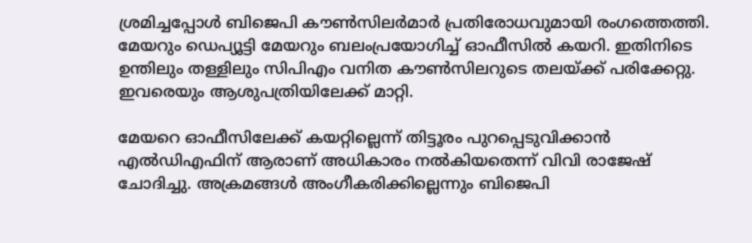ശ്രമിച്ചപ്പോള്‍ ബിജെപി കൗണ്‍സിലര്‍മാര്‍ പ്രതിരോധവുമായി രംഗത്തെത്തി. മേയറും ഡെപ്യൂട്ടി മേയറും ബലംപ്രയോഗിച്ച് ഓഫീസില്‍ കയറി. ഇതിനിടെ ഉന്തിലും തള്ളിലും സിപിഎം വനിത കൗണ്‍സിലറുടെ തലയ്ക്ക് പരിക്കേറ്റു. ഇവരെയും ആശുപത്രിയിലേക്ക് മാറ്റി.

മേയറെ ഓഫീസിലേക്ക് കയറ്റില്ലെന്ന് തിട്ടൂരം പുറപ്പെടുവിക്കാന്‍ എല്‍ഡിഎഫിന് ആരാണ് അധികാരം നല്‍കിയതെന്ന് വിവി രാജേഷ് ചോദിച്ചു. അക്രമങ്ങള്‍ അംഗീകരിക്കില്ലെന്നും ബിജെപി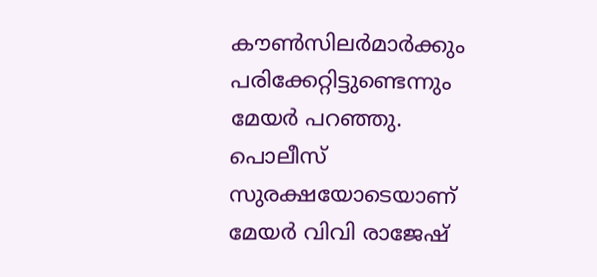കൗണ്‍സിലര്‍മാര്‍ക്കും പരിക്കേറ്റിട്ടുണ്ടെന്നും മേയര്‍ പറഞ്ഞു. പൊലീസ് സുരക്ഷയോടെയാണ് മേയര്‍ വിവി രാജേഷ്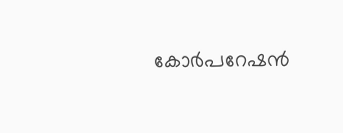കോര്‍പറേഷന്‍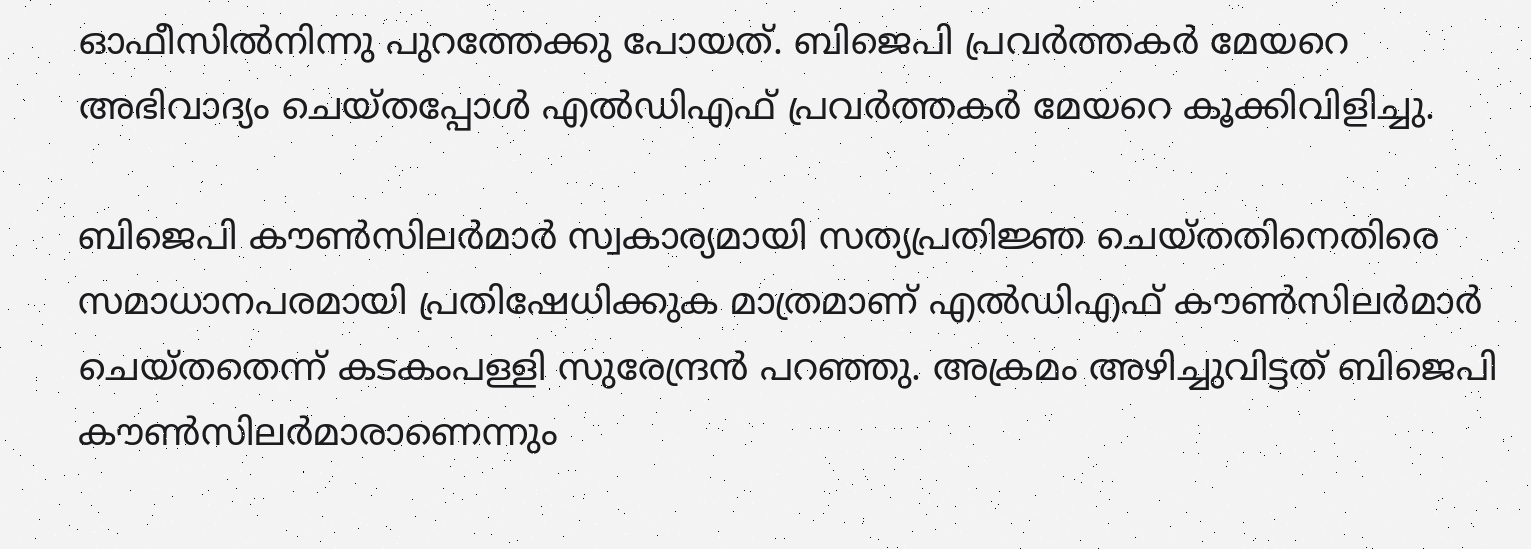ഓഫീസില്‍നിന്നു പുറത്തേക്കു പോയത്. ബിജെപി പ്രവര്‍ത്തകര്‍ മേയറെ അഭിവാദ്യം ചെയ്തപ്പോള്‍ എല്‍ഡിഎഫ് പ്രവര്‍ത്തകര്‍ മേയറെ കൂക്കിവിളിച്ചു.

ബിജെപി കൗണ്‍സിലര്‍മാര്‍ സ്വകാര്യമായി സത്യപ്രതിജ്ഞ ചെയ്തതിനെതിരെ സമാധാനപരമായി പ്രതിഷേധിക്കുക മാത്രമാണ് എല്‍ഡിഎഫ് കൗണ്‍സിലര്‍മാര്‍ ചെയ്തതെന്ന് കടകംപള്ളി സുരേന്ദ്രന്‍ പറഞ്ഞു. അക്രമം അഴിച്ചുവിട്ടത് ബിജെപി കൗണ്‍സിലര്‍മാരാണെന്നും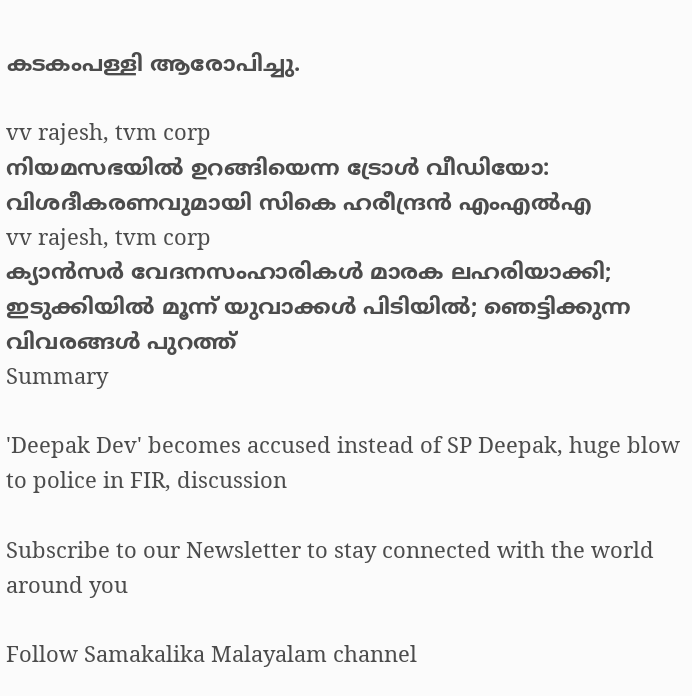കടകംപള്ളി ആരോപിച്ചു.

vv rajesh, tvm corp
നിയമസഭയിൽ ഉറങ്ങിയെന്ന ട്രോൾ വീഡിയോ: വിശദീകരണവുമായി സികെ ഹരീന്ദ്രൻ എംഎൽഎ
vv rajesh, tvm corp
ക്യാൻസർ വേദനസംഹാരികൾ മാരക ലഹരിയാക്കി; ഇടുക്കിയിൽ മൂന്ന് യുവാക്കൾ പിടിയിൽ; ഞെട്ടിക്കുന്ന വിവരങ്ങൾ പുറത്ത്
Summary

'Deepak Dev' becomes accused instead of SP Deepak, huge blow to police in FIR, discussion

Subscribe to our Newsletter to stay connected with the world around you

Follow Samakalika Malayalam channel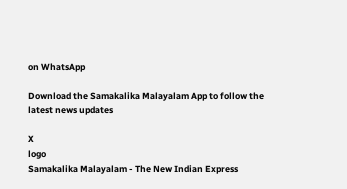on WhatsApp

Download the Samakalika Malayalam App to follow the latest news updates

X
logo
Samakalika Malayalam - The New Indian Express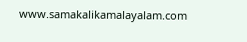www.samakalikamalayalam.com